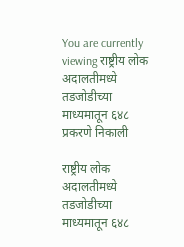You are currently viewing राष्ट्रीय लोक अदालतीमध्ये तडजोडीच्या माध्यमातून ६४८ प्रकरणे निकाली

राष्ट्रीय लोक अदालतीमध्ये तडजोडीच्या माध्यमातून ६४८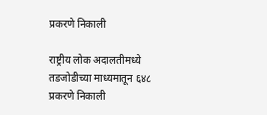प्रकरणे निकाली

राष्ट्रीय लोक अदालतीमध्ये तडजोडीच्या माध्यमातून ६४८ प्रकरणे निकाली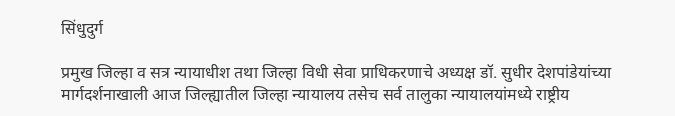सिंधुदुर्ग

प्रमुख जिल्हा व सत्र न्यायाधीश तथा जिल्हा विधी सेवा प्राधिकरणाचे अध्यक्ष डॉ. सुधीर देशपांडेयांच्या मार्गदर्शनाखाली आज जिल्ह्यातील जिल्हा न्यायालय तसेच सर्व तालुका न्यायालयांमध्ये राष्ट्रीय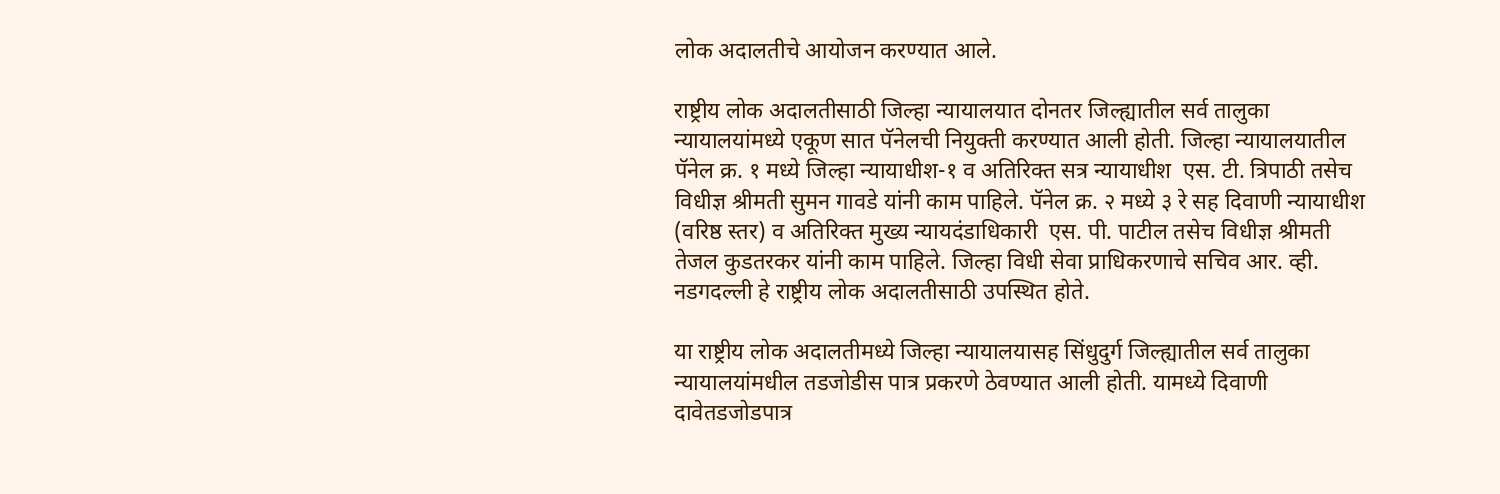लोक अदालतीचे आयोजन करण्यात आले.

राष्ट्रीय लोक अदालतीसाठी जिल्हा न्यायालयात दोनतर जिल्ह्यातील सर्व तालुका न्यायालयांमध्ये एकूण सात पॅनेलची नियुक्ती करण्यात आली होती. जिल्हा न्यायालयातील पॅनेल क्र. १ मध्ये जिल्हा न्यायाधीश-१ व अतिरिक्त सत्र न्यायाधीश  एस. टी. त्रिपाठी तसेच विधीज्ञ श्रीमती सुमन गावडे यांनी काम पाहिले. पॅनेल क्र. २ मध्ये ३ रे सह दिवाणी न्यायाधीश (वरिष्ठ स्तर) व अतिरिक्त मुख्य न्यायदंडाधिकारी  एस. पी. पाटील तसेच विधीज्ञ श्रीमती तेजल कुडतरकर यांनी काम पाहिले. जिल्हा विधी सेवा प्राधिकरणाचे सचिव आर. व्ही. नडगदल्ली हे राष्ट्रीय लोक अदालतीसाठी उपस्थित होते.

या राष्ट्रीय लोक अदालतीमध्ये जिल्हा न्यायालयासह सिंधुदुर्ग जिल्ह्यातील सर्व तालुका न्यायालयांमधील तडजोडीस पात्र प्रकरणे ठेवण्यात आली होती. यामध्ये दिवाणी दावेतडजोडपात्र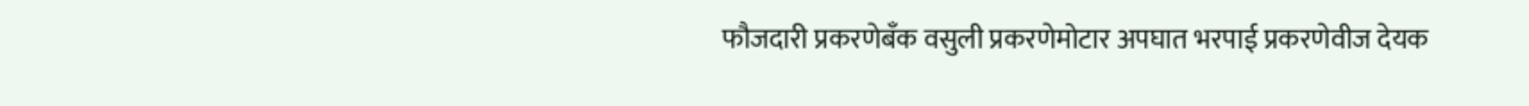फौजदारी प्रकरणेबँक वसुली प्रकरणेमोटार अपघात भरपाई प्रकरणेवीज देयक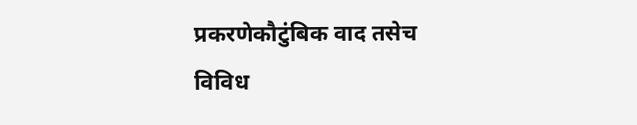प्रकरणेकौटुंबिक वाद तसेच विविध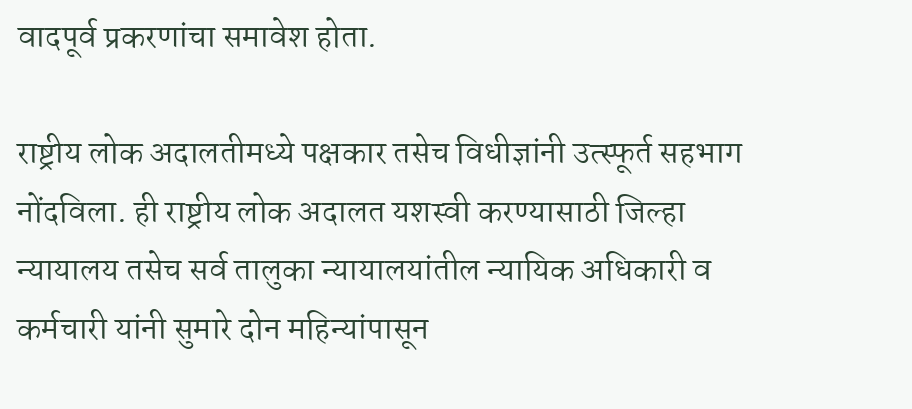वादपूर्व प्रकरणांचा समावेश होता.

राष्ट्रीय लोक अदालतीमध्ये पक्षकार तसेच विधीज्ञांनी उत्स्फूर्त सहभाग नोंदविला. ही राष्ट्रीय लोक अदालत यशस्वी करण्यासाठी जिल्हा न्यायालय तसेच सर्व तालुका न्यायालयांतील न्यायिक अधिकारी व कर्मचारी यांनी सुमारे दोन महिन्यांपासून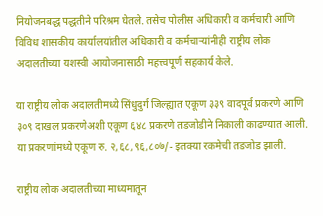नियोजनबद्ध पद्धतीने परिश्रम घेतले. तसेच पोलीस अधिकारी व कर्मचारी आणि विविध शासकीय कार्यालयांतील अधिकारी व कर्मचाऱ्यांनीही राष्ट्रीय लोक अदालतीच्या यशस्वी आयोजनासाठी महत्त्वपूर्ण सहकार्य केले.

या राष्ट्रीय लोक अदालतीमध्ये सिंधुदुर्ग जिल्ह्यात एकूण ३३९ वादपूर्व प्रकरणे आणि ३०९ दाखल प्रकरणेअशी एकूण ६४८ प्रकरणे तडजोडीने निकाली काढण्यात आली. या प्रकरणांमध्ये एकूण रु. २,६८,९६,८०७/- इतक्या रकमेची तडजोड झाली.

राष्ट्रीय लोक अदालतीच्या माध्यमातून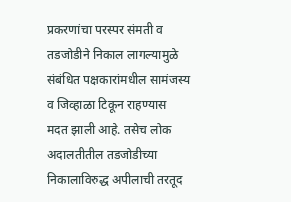प्रकरणांचा परस्पर संमती व तडजोडीने निकाल लागल्यामुळे संबंधित पक्षकारांमधील सामंजस्य व जिव्हाळा टिकून राहण्यास मदत झाली आहे. तसेच लोक अदालतीतील तडजोडीच्या निकालाविरुद्ध अपीलाची तरतूद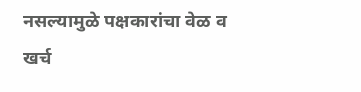नसल्यामुळे पक्षकारांचा वेळ व खर्च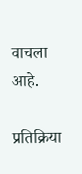वाचला आहे.

प्रतिक्रिया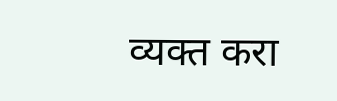व्यक्त करा